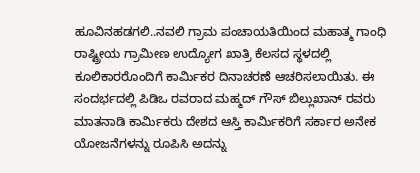ಹೂವಿನಹಡಗಲಿ..ನವಲಿ ಗ್ರಾಮ ಪಂಚಾಯತಿಯಿಂದ ಮಹಾತ್ಮ ಗಾಂಧಿ ರಾಷ್ಟ್ರೀಯ ಗ್ರಾಮೀಣ ಉದ್ಯೋಗ ಖಾತ್ರಿ ಕೆಲಸದ ಸ್ಥಳದಲ್ಲಿ ಕೂಲಿಕಾರರೊಂದಿಗೆ ಕಾರ್ಮಿಕರ ದಿನಾಚರಣೆ ಆಚರಿಸಲಾಯಿತು. ಈ ಸಂದರ್ಭದಲ್ಲಿ ಪಿಡಿಒ ರವರಾದ ಮಹ್ಮದ್ ಗೌಸ್ ಬಿಲ್ಲುಖಾನ್ ರವರು ಮಾತನಾಡಿ ಕಾರ್ಮಿಕರು ದೇಶದ ಆಸ್ತಿ ಕಾರ್ಮಿಕರಿಗೆ ಸರ್ಕಾರ ಅನೇಕ ಯೋಜನೆಗಳನ್ನು ರೂಪಿಸಿ ಅದನ್ನು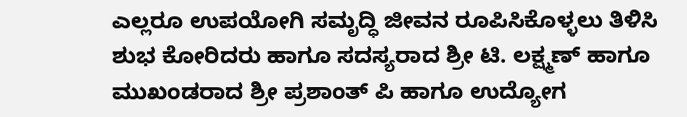ಎಲ್ಲರೂ ಉಪಯೋಗಿ ಸಮೃದ್ಧಿ ಜೀವನ ರೂಪಿಸಿಕೊಳ್ಳಲು ತಿಳಿಸಿ ಶುಭ ಕೋರಿದರು ಹಾಗೂ ಸದಸ್ಯರಾದ ಶ್ರೀ ಟಿ. ಲಕ್ಷ್ಮಣ್ ಹಾಗೂ ಮುಖಂಡರಾದ ಶ್ರೀ ಪ್ರಶಾಂತ್ ಪಿ ಹಾಗೂ ಉದ್ಯೋಗ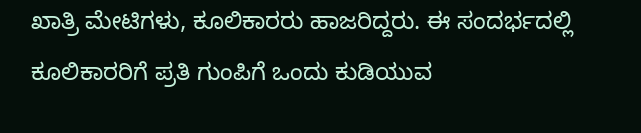ಖಾತ್ರಿ ಮೇಟಿಗಳು, ಕೂಲಿಕಾರರು ಹಾಜರಿದ್ದರು. ಈ ಸಂದರ್ಭದಲ್ಲಿ ಕೂಲಿಕಾರರಿಗೆ ಪ್ರತಿ ಗುಂಪಿಗೆ ಒಂದು ಕುಡಿಯುವ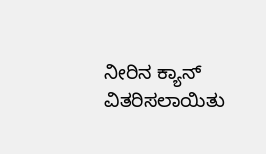ನೀರಿನ ಕ್ಯಾನ್ ವಿತರಿಸಲಾಯಿತು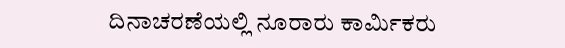ದಿನಾಚರಣೆಯಲ್ಲಿ ನೂರಾರು ಕಾರ್ಮಿಕರು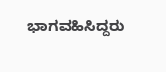ಭಾಗವಹಿಸಿದ್ದರು